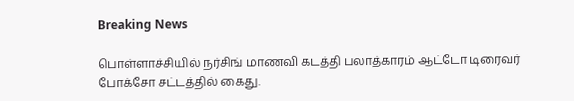Breaking News

பொள்ளாச்சியில் நர்சிங் மாணவி கடத்தி பலாத்காரம் ஆட்டோ டிரைவர் போக்சோ சட்டத்தில் கைது.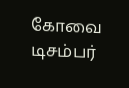கோவை டிசம்பர்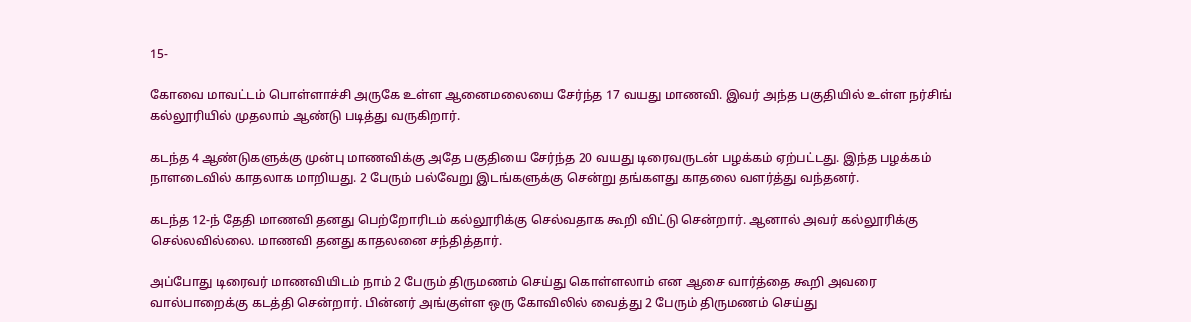15-

கோவை மாவட்டம் பொள்ளாச்சி அருகே உள்ள ஆனைமலையை சேர்ந்த 17 வயது மாணவி. இவர் அந்த பகுதியில் உள்ள நர்சிங் கல்லூரியில் முதலாம் ஆண்டு படித்து வருகிறார்.

கடந்த 4 ஆண்டுகளுக்கு முன்பு மாணவிக்கு அதே பகுதியை சேர்ந்த 20 வயது டிரைவருடன் பழக்கம் ஏற்பட்டது. இந்த பழக்கம் நாளடைவில் காதலாக மாறியது. 2 பேரும் பல்வேறு இடங்களுக்கு சென்று தங்களது காதலை வளர்த்து வந்தனர்.

கடந்த 12-ந் தேதி மாணவி தனது பெற்றோரிடம் கல்லூரிக்கு செல்வதாக கூறி விட்டு சென்றார். ஆனால் அவர் கல்லூரிக்கு செல்லவில்லை. மாணவி தனது காதலனை சந்தித்தார்.

அப்போது டிரைவர் மாணவியிடம் நாம் 2 பேரும் திருமணம் செய்து கொள்ளலாம் என ஆசை வார்த்தை கூறி அவரை வால்பாறைக்கு கடத்தி சென்றார். பின்னர் அங்குள்ள ஒரு கோவிலில் வைத்து 2 பேரும் திருமணம் செய்து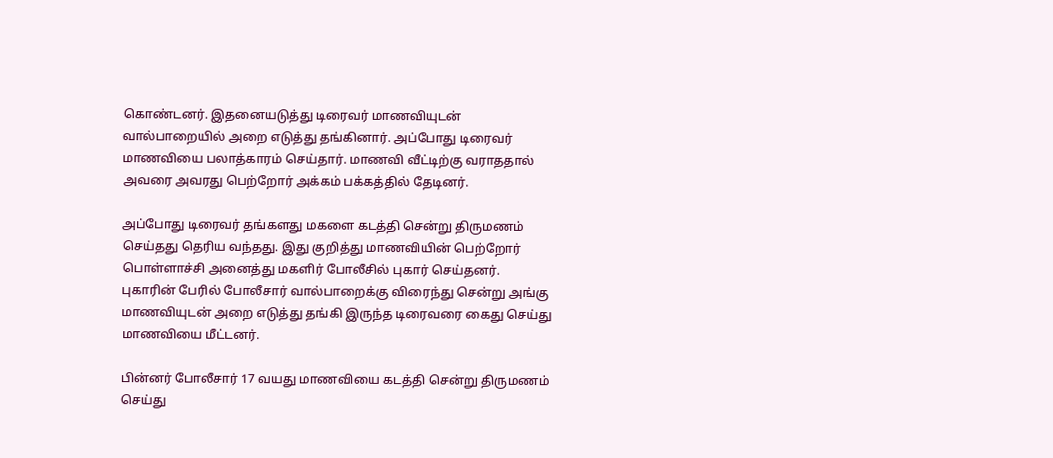கொண்டனர். இதனையடுத்து டிரைவர் மாணவியுடன் வால்பாறையில் அறை எடுத்து தங்கினார். அப்போது டிரைவர் மாணவியை பலாத்காரம் செய்தார். மாணவி வீட்டிற்கு வராததால் அவரை அவரது பெற்றோர் அக்கம் பக்கத்தில் தேடினர்.

அப்போது டிரைவர் தங்களது மகளை கடத்தி சென்று திருமணம் செய்தது தெரிய வந்தது. இது குறித்து மாணவியின் பெற்றோர் பொள்ளாச்சி அனைத்து மகளிர் போலீசில் புகார் செய்தனர். புகாரின் பேரில் போலீசார் வால்பாறைக்கு விரைந்து சென்று அங்கு மாணவியுடன் அறை எடுத்து தங்கி இருந்த டிரைவரை கைது செய்து மாணவியை மீட்டனர்.

பின்னர் போலீசார் 17 வயது மாணவியை கடத்தி சென்று திருமணம் செய்து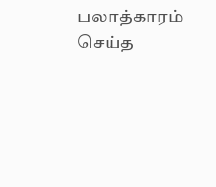பலாத்காரம் செய்த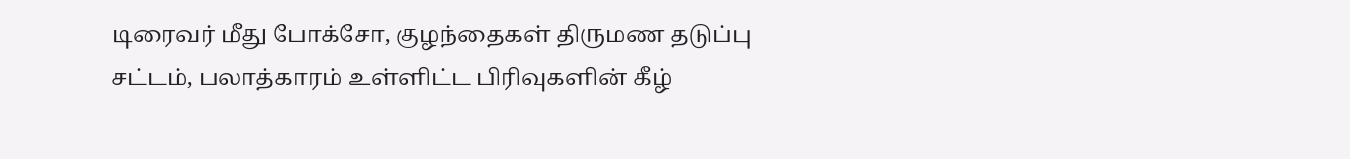டிரைவர் மீது போக்சோ, குழந்தைகள் திருமண தடுப்பு சட்டம், பலாத்காரம் உள்ளிட்ட பிரிவுகளின் கீழ்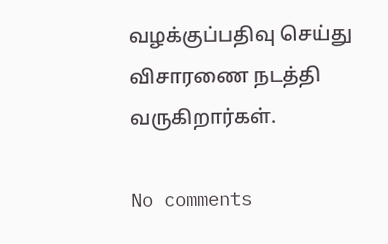வழக்குப்பதிவு செய்து விசாரணை நடத்தி வருகிறார்கள்.

No comments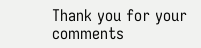Thank you for your comments